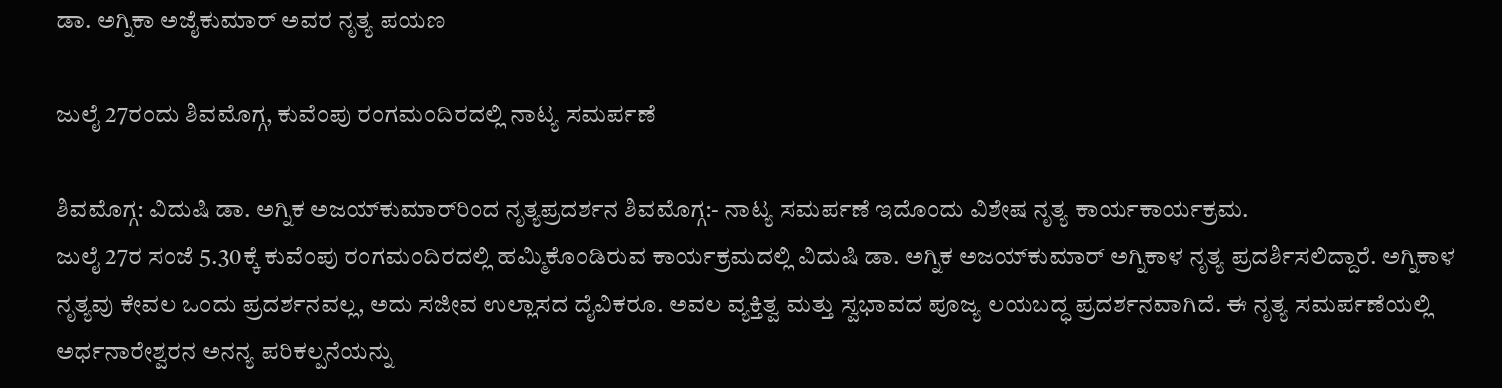ಡಾ. ಅಗ್ನಿಕಾ ಅಜೈಕುಮಾರ್ ಅವರ ನೃತ್ಯ ಪಯಣ

ಜುಲೈ 27ರಂದು ಶಿವಮೊಗ್ಗ, ಕುವೆಂಪು ರಂಗಮಂದಿರದಲ್ಲಿ ನಾಟ್ಯ ಸಮರ್ಪಣೆ

ಶಿವಮೊಗ್ಗ: ವಿದುಷಿ ಡಾ. ಅಗ್ನಿಕ ಅಜಯ್‌ಕುಮಾರ್‌ರಿಂದ ನೃತ್ಯಪ್ರದರ್ಶನ ಶಿವಮೊಗ್ಗ:- ನಾಟ್ಯ ಸಮರ್ಪಣೆ ಇದೊಂದು ವಿಶೇಷ ನೃತ್ಯ ಕಾರ್ಯಕಾರ್ಯಕ್ರಮ.
ಜುಲೈ 27ರ ಸಂಜೆ 5.30ಕ್ಕೆ ಕುವೆಂಪು ರಂಗಮಂದಿರದಲ್ಲಿ ಹಮ್ಮಿಕೊಂಡಿರುವ ಕಾರ್ಯಕ್ರಮದಲ್ಲಿ ವಿದುಷಿ ಡಾ. ಅಗ್ನಿಕ ಅಜಯ್‌ಕುಮಾರ್ ಅಗ್ನಿಕಾಳ ನೃತ್ಯ ಪ್ರದರ್ಶಿಸಲಿದ್ದಾರೆ. ಅಗ್ನಿಕಾಳ ನೃತ್ಯವು ಕೇವಲ ಒಂದು ಪ್ರದರ್ಶನವಲ್ಲ, ಅದು ಸಜೀವ ಉಲ್ಲಾಸದ ದೈವಿಕರೂ. ಅವಲ ವ್ಯಕ್ತಿತ್ವ ಮತ್ತು ಸ್ವಭಾವದ ಪೂಜ್ಯ ಲಯಬದ್ಧ ಪ್ರದರ್ಶನವಾಗಿದೆ. ಈ ನೃತ್ಯ ಸಮರ್ಪಣೆಯಲ್ಲಿ ಅರ್ಧನಾರೇಶ್ವರನ ಅನನ್ಯ ಪರಿಕಲ್ಪನೆಯನ್ನು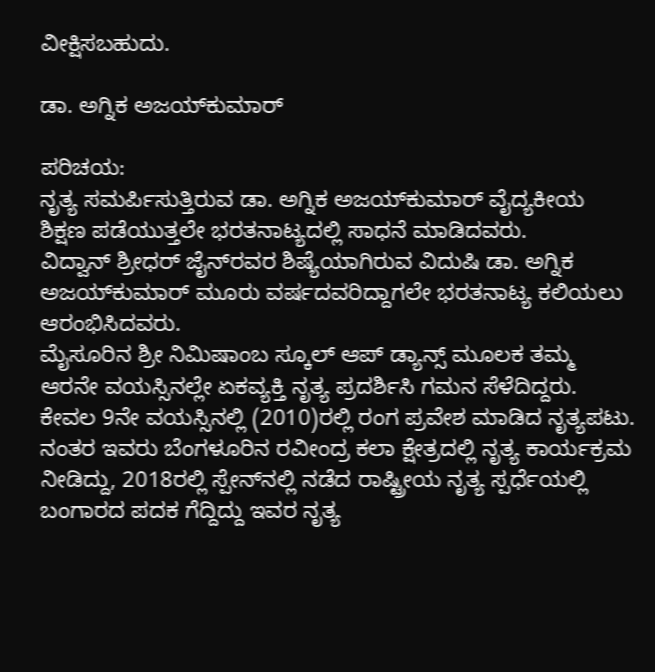ವೀಕ್ಷಿಸಬಹುದು.

ಡಾ. ಅಗ್ನಿಕ ಅಜಯ್‌ಕುಮಾರ್‌

ಪರಿಚಯ:
ನೃತ್ಯ ಸಮರ್ಪಿಸುತ್ತಿರುವ ಡಾ. ಅಗ್ನಿಕ ಅಜಯ್‌ಕುಮಾರ್ ವೈದ್ಯಕೀಯ ಶಿಕ್ಷಣ ಪಡೆಯುತ್ತಲೇ ಭರತನಾಟ್ಯದಲ್ಲಿ ಸಾಧನೆ ಮಾಡಿದವರು.
ವಿದ್ವಾನ್ ಶ್ರೀಧರ್ ಜೈನ್‌ರವರ ಶಿಷ್ಯೆಯಾಗಿರುವ ವಿದುಷಿ ಡಾ. ಅಗ್ನಿಕ ಅಜಯ್‌ಕುಮಾರ್ ಮೂರು ವರ್ಷದವರಿದ್ದಾಗಲೇ ಭರತನಾಟ್ಯ ಕಲಿಯಲು ಆರಂಭಿಸಿದವರು.
ಮೈಸೂರಿನ ಶ್ರೀ ನಿಮಿಷಾಂಬ ಸ್ಕೂಲ್ ಆಪ್ ಡ್ಯಾನ್ಸ್ ಮೂಲಕ ತಮ್ಮ ಆರನೇ ವಯಸ್ಸಿನಲ್ಲೇ ಏಕವ್ಯಕ್ತಿ ನೃತ್ಯ ಪ್ರದರ್ಶಿಸಿ ಗಮನ ಸೆಳೆದಿದ್ದರು. ಕೇವಲ 9ನೇ ವಯಸ್ಸಿನಲ್ಲಿ (2010)ರಲ್ಲಿ ರಂಗ ಪ್ರವೇಶ ಮಾಡಿದ ನೃತ್ಯಪಟು. ನಂತರ ಇವರು ಬೆಂಗಳೂರಿನ ರವೀಂದ್ರ ಕಲಾ ಕ್ಷೇತ್ರದಲ್ಲಿ ನೃತ್ಯ ಕಾರ್ಯಕ್ರಮ ನೀಡಿದ್ದು, 2018ರಲ್ಲಿ ಸ್ಪೇನ್‌ನಲ್ಲಿ ನಡೆದ ರಾಷ್ಟ್ರೀಯ ನೃತ್ಯ ಸ್ಪರ್ಧೆಯಲ್ಲಿ ಬಂಗಾರದ ಪದಕ ಗೆದ್ದಿದ್ದು ಇವರ ನೃತ್ಯ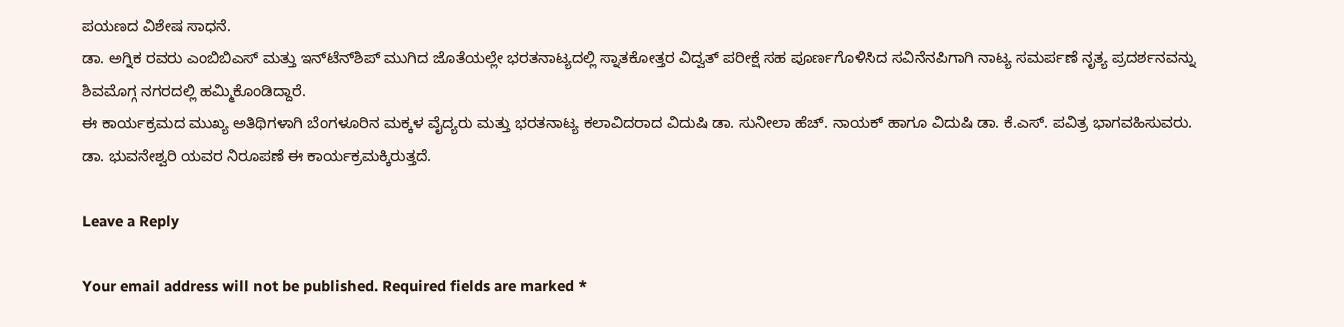ಪಯಣದ ವಿಶೇಷ ಸಾಧನೆ.
ಡಾ. ಅಗ್ನಿಕ ರವರು ಎಂಬಿಬಿಎಸ್ ಮತ್ತು ಇನ್‌ಟೆನ್‌ಶಿಪ್ ಮುಗಿದ ಜೊತೆಯಲ್ಲೇ ಭರತನಾಟ್ಯದಲ್ಲಿ ಸ್ನಾತಕೋತ್ತರ ವಿದ್ವತ್ ಪರೀಕ್ಷೆ ಸಹ ಪೂರ್ಣಗೊಳಿಸಿದ ಸವಿನೆನಪಿಗಾಗಿ ನಾಟ್ಯ ಸಮರ್ಪಣೆ ನೃತ್ಯ ಪ್ರದರ್ಶನವನ್ನು ಶಿವಮೊಗ್ಗ ನಗರದಲ್ಲಿ ಹಮ್ಮಿಕೊಂಡಿದ್ದಾರೆ.
ಈ ಕಾರ್ಯಕ್ರಮದ ಮುಖ್ಯ ಅತಿಥಿಗಳಾಗಿ ಬೆಂಗಳೂರಿನ ಮಕ್ಕಳ ವೈದ್ಯರು ಮತ್ತು ಭರತನಾಟ್ಯ ಕಲಾವಿದರಾದ ವಿದುಷಿ ಡಾ. ಸುನೀಲಾ ಹೆಚ್. ನಾಯಕ್ ಹಾಗೂ ವಿದುಷಿ ಡಾ. ಕೆ.ಎಸ್. ಪವಿತ್ರ ಭಾಗವಹಿಸುವರು. ಡಾ. ಭುವನೇಶ್ವರಿ ಯವರ ನಿರೂಪಣೆ ಈ ಕಾರ್ಯಕ್ರಮಕ್ಕಿರುತ್ತದೆ.

Leave a Reply

Your email address will not be published. Required fields are marked *